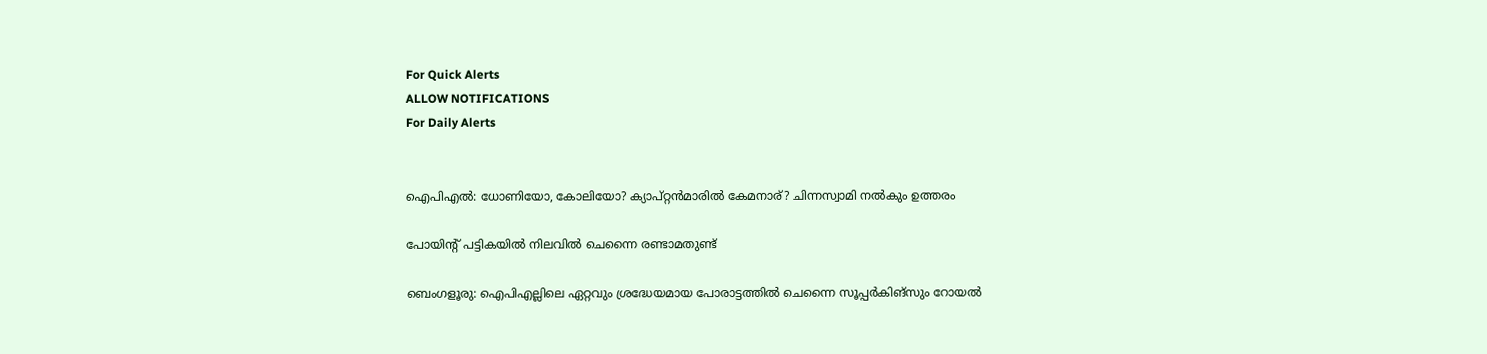For Quick Alerts
ALLOW NOTIFICATIONS
For Daily Alerts


ഐപിഎല്‍: ധോണിയോ, കോലിയോ? ക്യാപ്റ്റന്‍മാരില്‍ കേമനാര്? ചിന്നസ്വാമി നല്‍കും ഉത്തരം

പോയിന്റ് പട്ടികയില്‍ നിലവില്‍ ചെന്നൈ രണ്ടാമതുണ്ട്

ബെംഗളൂരു: ഐപിഎല്ലിലെ ഏറ്റവും ശ്രദ്ധേയമായ പോരാട്ടത്തില്‍ ചെന്നൈ സൂപ്പര്‍കിങ്‌സും റോയല്‍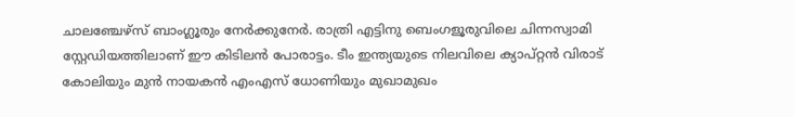ചാലഞ്ചേഴ്‌സ് ബാംഗ്ലൂരും നേര്‍ക്കുനേര്‍. രാത്രി എട്ടിനു ബെംഗളൂരുവിലെ ചിന്നസ്വാമി സ്റ്റേഡിയത്തിലാണ് ഈ കിടിലന്‍ പോരാട്ടം. ടീം ഇന്ത്യയുടെ നിലവിലെ ക്യാപ്റ്റന്‍ വിരാട് കോലിയും മുന്‍ നായകന്‍ എംഎസ് ധോണിയും മുഖാമുഖം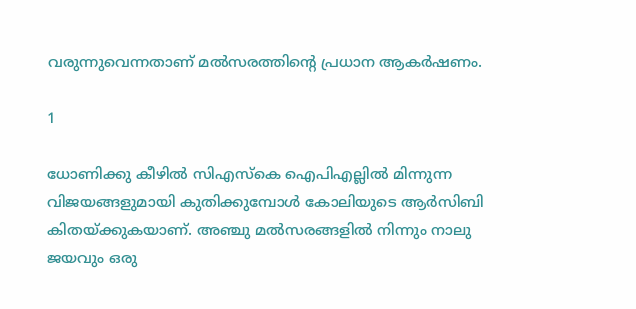വരുന്നുവെന്നതാണ് മല്‍സരത്തിന്റെ പ്രധാന ആകര്‍ഷണം.

1

ധോണിക്കു കീഴില്‍ സിഎസ്‌കെ ഐപിഎല്ലില്‍ മിന്നുന്ന വിജയങ്ങളുമായി കുതിക്കുമ്പോള്‍ കോലിയുടെ ആര്‍സിബി കിതയ്ക്കുകയാണ്. അഞ്ചു മല്‍സരങ്ങളില്‍ നിന്നും നാലു ജയവും ഒരു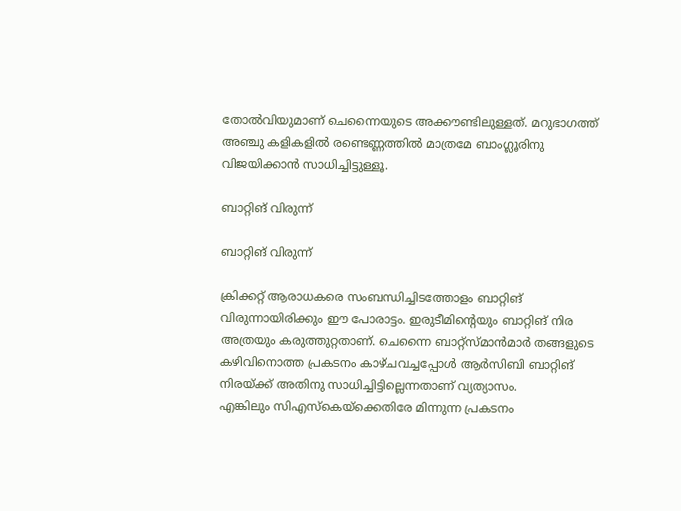തോല്‍വിയുമാണ് ചെന്നൈയുടെ അക്കൗണ്ടിലുള്ളത്. മറുഭാഗത്ത് അഞ്ചു കളികളില്‍ രണ്ടെണ്ണത്തില്‍ മാത്രമേ ബാംഗ്ലൂരിനു വിജയിക്കാന്‍ സാധിച്ചിട്ടുള്ളൂ.

ബാറ്റിങ് വിരുന്ന്

ബാറ്റിങ് വിരുന്ന്

ക്രിക്കറ്റ് ആരാധകരെ സംബന്ധിച്ചിടത്തോളം ബാറ്റിങ് വിരുന്നായിരിക്കും ഈ പോരാട്ടം. ഇരുടീമിന്റെയും ബാറ്റിങ് നിര അത്രയും കരുത്തുറ്റതാണ്. ചെന്നൈ ബാറ്റ്‌സ്മാന്‍മാര്‍ തങ്ങളുടെ കഴിവിനൊത്ത പ്രകടനം കാഴ്ചവച്ചപ്പോള്‍ ആര്‍സിബി ബാറ്റിങ് നിരയ്ക്ക് അതിനു സാധിച്ചിട്ടില്ലെന്നതാണ് വ്യത്യാസം.
എങ്കിലും സിഎസ്‌കെയ്‌ക്കെതിരേ മിന്നുന്ന പ്രകടനം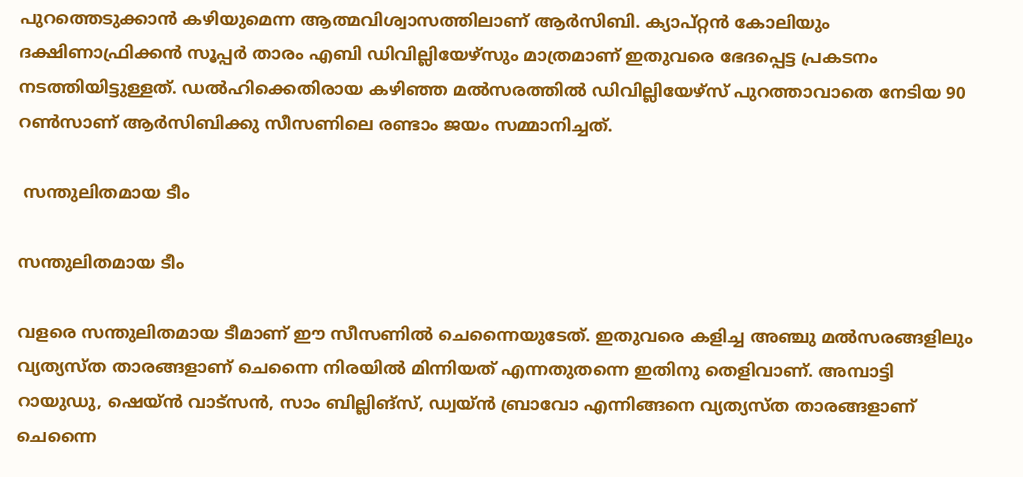പുറത്തെടുക്കാന്‍ കഴിയുമെന്ന ആത്മവിശ്വാസത്തിലാണ് ആര്‍സിബി. ക്യാപ്റ്റന്‍ കോലിയും ദക്ഷിണാഫ്രിക്കന്‍ സൂപ്പര്‍ താരം എബി ഡിവില്ലിയേഴ്‌സും മാത്രമാണ് ഇതുവരെ ഭേദപ്പെട്ട പ്രകടനം നടത്തിയിട്ടുള്ളത്. ഡല്‍ഹിക്കെതിരായ കഴിഞ്ഞ മല്‍സരത്തില്‍ ഡിവില്ലിയേഴ്‌സ് പുറത്താവാതെ നേടിയ 90 റണ്‍സാണ് ആര്‍സിബിക്കു സീസണിലെ രണ്ടാം ജയം സമ്മാനിച്ചത്.

 സന്തുലിതമായ ടീം

സന്തുലിതമായ ടീം

വളരെ സന്തുലിതമായ ടീമാണ് ഈ സീസണില്‍ ചെന്നൈയുടേത്. ഇതുവരെ കളിച്ച അഞ്ചു മല്‍സരങ്ങളിലും വ്യത്യസ്ത താരങ്ങളാണ് ചെന്നൈ നിരയില്‍ മിന്നിയത് എന്നതുതന്നെ ഇതിനു തെളിവാണ്. അമ്പാട്ടി റായുഡു, ഷെയ്ന്‍ വാട്‌സന്‍, സാം ബില്ലിങ്‌സ്, ഡ്വയ്ന്‍ ബ്രാവോ എന്നിങ്ങനെ വ്യത്യസ്ത താരങ്ങളാണ് ചെന്നൈ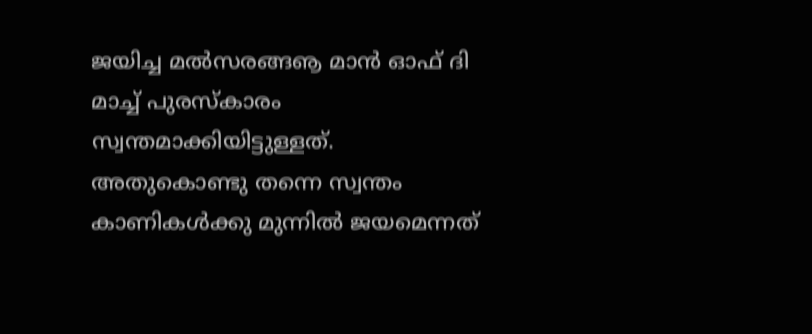ജയിച്ച മല്‍സരങ്ങൡ മാന്‍ ഓഫ് ദി മാച്ച് പുരസ്‌കാരം സ്വന്തമാക്കിയിട്ടുള്ളത്.
അതുകൊണ്ടു തന്നെ സ്വന്തം കാണികള്‍ക്കു മുന്നില്‍ ജയമെന്നത്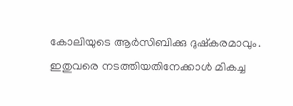കോലിയുടെ ആര്‍സിബിക്കു ദുഷ്‌കരമാവും. ഇതുവരെ നടത്തിയതിനേക്കാള്‍ മികച്ച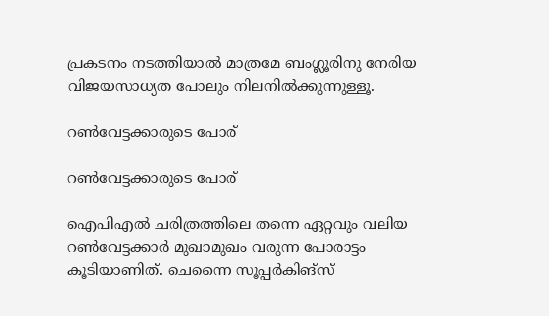പ്രകടനം നടത്തിയാല്‍ മാത്രമേ ബംഗ്ലൂരിനു നേരിയ വിജയസാധ്യത പോലും നിലനില്‍ക്കുന്നുള്ളൂ.

റണ്‍വേട്ടക്കാരുടെ പോര്

റണ്‍വേട്ടക്കാരുടെ പോര്

ഐപിഎല്‍ ചരിത്രത്തിലെ തന്നെ ഏറ്റവും വലിയ റണ്‍വേട്ടക്കാര്‍ മുഖാമുഖം വരുന്ന പോരാട്ടം കൂടിയാണിത്. ചെന്നൈ സൂപ്പര്‍കിങ്‌സ്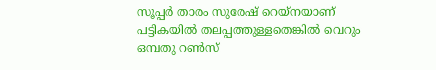സൂപ്പര്‍ താരം സുരേഷ് റെയ്‌നയാണ് പട്ടികയില്‍ തലപ്പത്തുള്ളതെങ്കില്‍ വെറും ഒമ്പതു റണ്‍സ്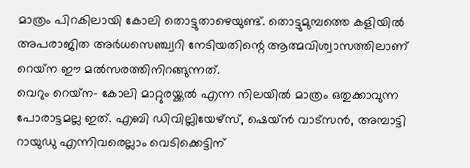മാത്രം പിറകിലായി കോലി തൊട്ടുതാഴെയുണ്ട്. തൊട്ടുമുമ്പത്തെ കളിയില്‍ അപരാജിത അര്‍ധസെഞ്ച്വറി നേടിയതിന്റെ ആത്മവിശ്വാസത്തിലാണ് റെയ്‌ന ഈ മല്‍സരത്തിനിറങ്ങുന്നത്.
വെറും റെയ്‌ന- കോലി മാറ്റുരയ്ക്കല്‍ എന്ന നിലയില്‍ മാത്രം ഒതുക്കാവുന്ന പോരാട്ടമല്ല ഇത്. എബി ഡിവില്ലിയേഴ്‌സ്, ഷെയ്ന്‍ വാട്‌സന്‍, അമ്പാട്ടി റായുഡു എന്നിവരെല്ലാം വെടിക്കെട്ടിന്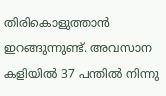തിരികൊളുത്താന്‍ ഇറങ്ങുന്നുണ്ട്. അവസാന കളിയില്‍ 37 പന്തില്‍ നിന്നു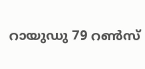റായുഡു 79 റണ്‍സ്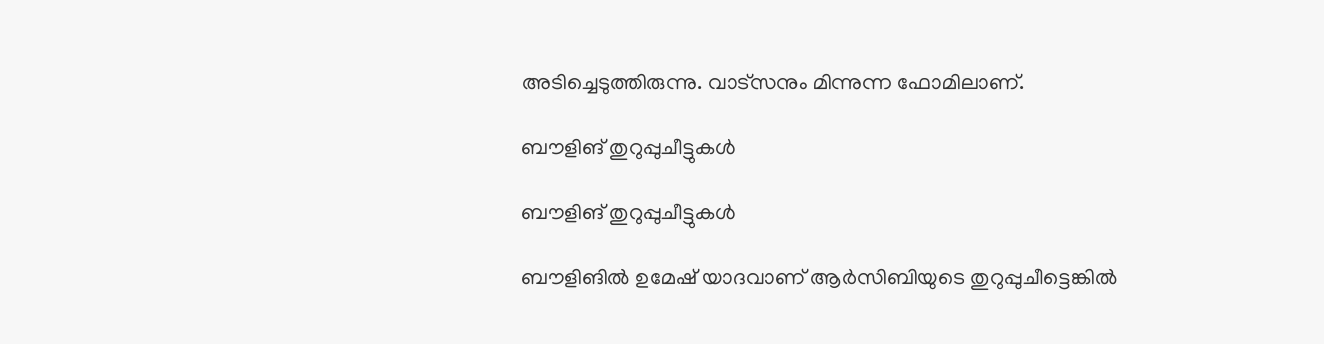അടിച്ചെടുത്തിരുന്നു. വാട്‌സനും മിന്നുന്ന ഫോമിലാണ്.

ബൗളിങ് തുറുപ്പുചീട്ടുകള്‍

ബൗളിങ് തുറുപ്പുചീട്ടുകള്‍

ബൗളിങില്‍ ഉമേഷ് യാദവാണ് ആര്‍സിബിയുടെ തുറുപ്പുചീട്ടെങ്കില്‍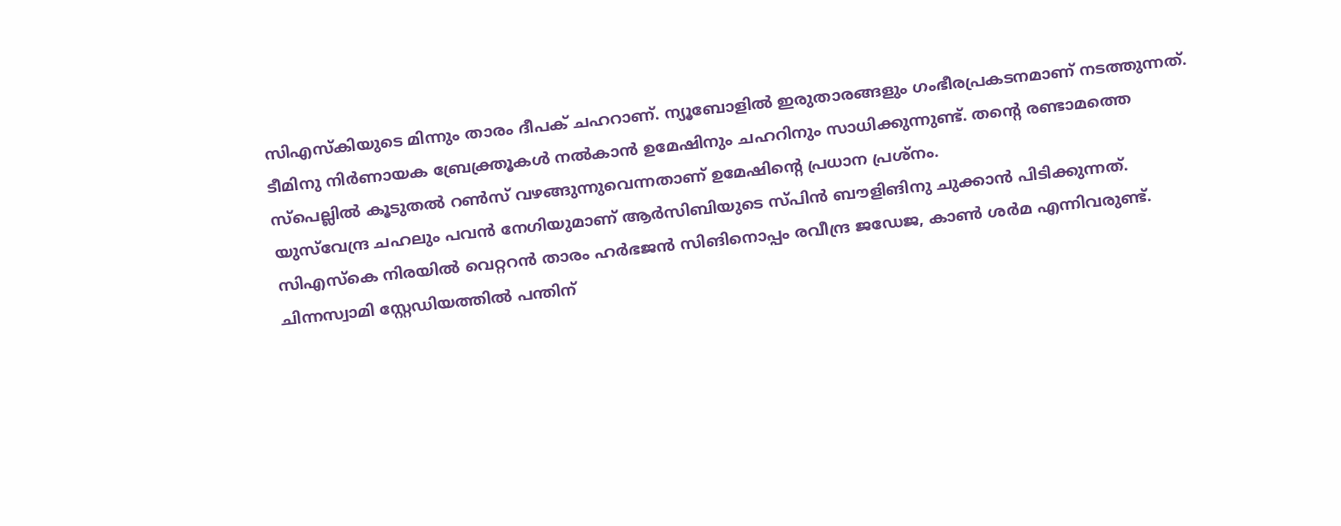സിഎസ്‌കിയുടെ മിന്നും താരം ദീപക് ചഹറാണ്. ന്യൂബോളില്‍ ഇരുതാരങ്ങളും ഗംഭീരപ്രകടനമാണ് നടത്തുന്നത്. ടീമിനു നിര്‍ണായക ബ്രേക്ത്രൂകള്‍ നല്‍കാന്‍ ഉമേഷിനും ചഹറിനും സാധിക്കുന്നുണ്ട്. തന്റെ രണ്ടാമത്തെ സ്‌പെല്ലില്‍ കൂടുതല്‍ റണ്‍സ് വഴങ്ങുന്നുവെന്നതാണ് ഉമേഷിന്റെ പ്രധാന പ്രശ്‌നം.
യുസ്‌വേന്ദ്ര ചഹലും പവന്‍ നേഗിയുമാണ് ആര്‍സിബിയുടെ സ്പിന്‍ ബൗളിങിനു ചുക്കാന്‍ പിടിക്കുന്നത്. സിഎസ്‌കെ നിരയില്‍ വെറ്ററന്‍ താരം ഹര്‍ഭജന്‍ സിങിനൊപ്പം രവീന്ദ്ര ജഡേജ, കാണ്‍ ശര്‍മ എന്നിവരുണ്ട്. ചിന്നസ്വാമി സ്റ്റേഡിയത്തില്‍ പന്തിന്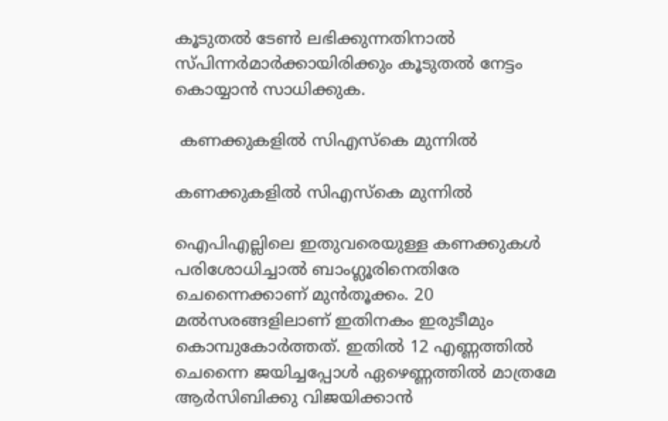കൂടുതല്‍ ടേണ്‍ ലഭിക്കുന്നതിനാല്‍ സ്പിന്നര്‍മാര്‍ക്കായിരിക്കും കൂടുതല്‍ നേട്ടം കൊയ്യാന്‍ സാധിക്കുക.

 കണക്കുകളില്‍ സിഎസ്‌കെ മുന്നില്‍

കണക്കുകളില്‍ സിഎസ്‌കെ മുന്നില്‍

ഐപിഎല്ലിലെ ഇതുവരെയുള്ള കണക്കുകള്‍ പരിശോധിച്ചാല്‍ ബാംഗ്ലൂരിനെതിരേ ചെന്നൈക്കാണ് മുന്‍തൂക്കം. 20 മല്‍സരങ്ങളിലാണ് ഇതിനകം ഇരുടീമും കൊമ്പുകോര്‍ത്തത്. ഇതില്‍ 12 എണ്ണത്തില്‍ ചെന്നൈ ജയിച്ചപ്പോള്‍ ഏഴെണ്ണത്തില്‍ മാത്രമേ ആര്‍സിബിക്കു വിജയിക്കാന്‍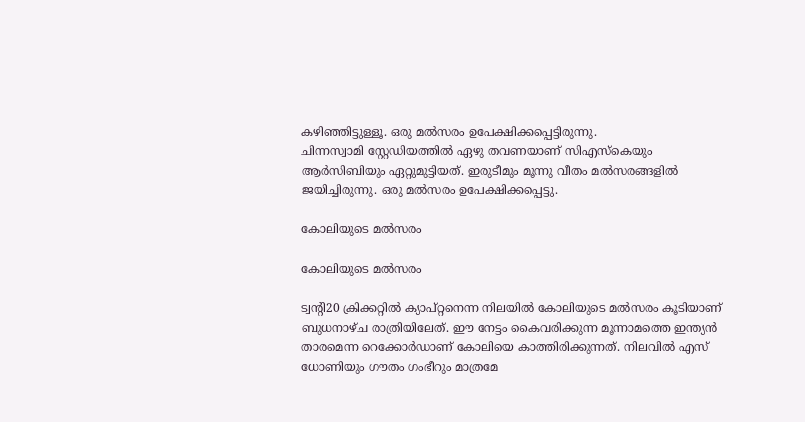കഴിഞ്ഞിട്ടുള്ളൂ. ഒരു മല്‍സരം ഉപേക്ഷിക്കപ്പെട്ടിരുന്നു.
ചിന്നസ്വാമി സ്റ്റേഡിയത്തില്‍ ഏഴു തവണയാണ് സിഎസ്‌കെയും ആര്‍സിബിയും ഏറ്റുമുട്ടിയത്. ഇരുടീമും മൂന്നു വീതം മല്‍സരങ്ങളില്‍ ജയിച്ചിരുന്നു. ഒരു മല്‍സരം ഉപേക്ഷിക്കപ്പെട്ടു.

കോലിയുടെ മല്‍സരം

കോലിയുടെ മല്‍സരം

ട്വന്റി20 ക്രിക്കറ്റില്‍ ക്യാപ്റ്റനെന്ന നിലയില്‍ കോലിയുടെ മല്‍സരം കൂടിയാണ് ബുധനാഴ്ച രാത്രിയിലേത്. ഈ നേട്ടം കൈവരിക്കുന്ന മൂന്നാമത്തെ ഇന്ത്യന്‍ താരമെന്ന റെക്കോര്‍ഡാണ് കോലിയെ കാത്തിരിക്കുന്നത്. നിലവില്‍ എസ് ധോണിയും ഗൗതം ഗംഭീറും മാത്രമേ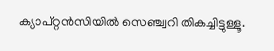ക്യാപ്റ്റന്‍സിയില്‍ സെഞ്ച്വറി തികച്ചിട്ടുള്ളൂ.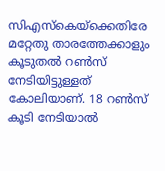സിഎസ്‌കെയ്‌ക്കെതിരേ മറ്റേതു താരത്തേക്കാളും കൂടുതല്‍ റണ്‍സ് നേടിയിട്ടുള്ളത് കോലിയാണ്. 18 റണ്‍സ് കൂടി നേടിയാല്‍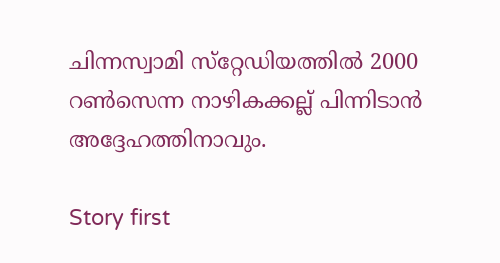ചിന്നസ്വാമി സ്‌റ്റേഡിയത്തില്‍ 2000 റണ്‍സെന്ന നാഴികക്കല്ല് പിന്നിടാന്‍ അദ്ദേഹത്തിനാവും.

Story first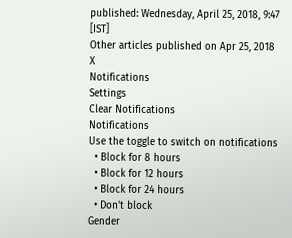published: Wednesday, April 25, 2018, 9:47 [IST]
Other articles published on Apr 25, 2018
X
Notifications
Settings
Clear Notifications
Notifications
Use the toggle to switch on notifications
  • Block for 8 hours
  • Block for 12 hours
  • Block for 24 hours
  • Don't block
Gender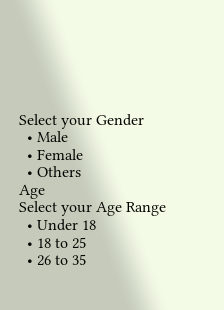Select your Gender
  • Male
  • Female
  • Others
Age
Select your Age Range
  • Under 18
  • 18 to 25
  • 26 to 35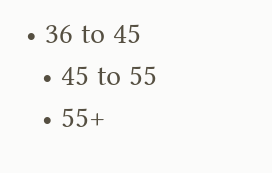• 36 to 45
  • 45 to 55
  • 55+